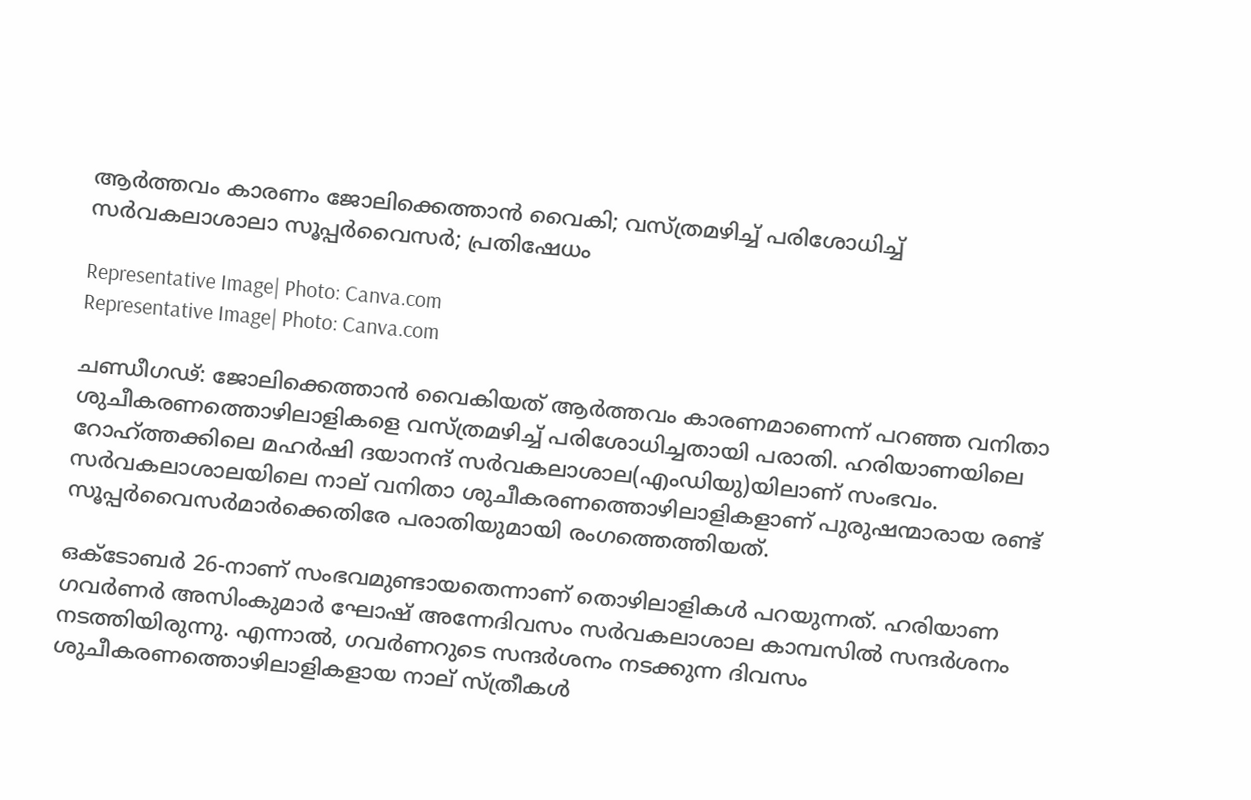ആര്‍ത്തവം കാരണം ജോലിക്കെത്താൻ വൈകി; വസ്ത്രമഴിച്ച് പരിശോധിച്ച് സര്‍വകലാശാലാ സൂപ്പര്‍വൈസര്‍; പ്രതിഷേധം

Representative Image| Photo: Canva.com
Representative Image| Photo: Canva.com

ചണ്ഡീഗഢ്: ജോലിക്കെത്താന്‍ വൈകിയത് ആര്‍ത്തവം കാരണമാണെന്ന് പറഞ്ഞ വനിതാ ശുചീകരണത്തൊഴിലാളികളെ വസ്ത്രമഴിച്ച് പരിശോധിച്ചതായി പരാതി. ഹരിയാണയിലെ റോഹ്ത്തക്കിലെ മഹര്‍ഷി ദയാനന്ദ് സര്‍വകലാശാല(എംഡിയു)യിലാണ് സംഭവം. സര്‍വകലാശാലയിലെ നാല് വനിതാ ശുചീകരണത്തൊഴിലാളികളാണ് പുരുഷന്മാരായ രണ്ട് സൂപ്പര്‍വൈസര്‍മാര്‍ക്കെതിരേ പരാതിയുമായി രംഗത്തെത്തിയത്.

ഒക്ടോബര്‍ 26-നാണ് സംഭവമുണ്ടായതെന്നാണ് തൊഴിലാളികള്‍ പറയുന്നത്. ഹരിയാണ ഗവര്‍ണര്‍ അസിംകുമാര്‍ ഘോഷ് അന്നേദിവസം സര്‍വകലാശാല കാമ്പസില്‍ സന്ദര്‍ശനം നടത്തിയിരുന്നു. എന്നാല്‍, ഗവര്‍ണറുടെ സന്ദര്‍ശനം നടക്കുന്ന ദിവസം ശുചീകരണത്തൊഴിലാളികളായ നാല് സ്ത്രീകള്‍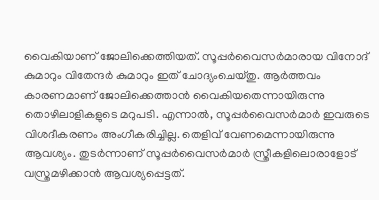വൈകിയാണ് ജോലിക്കെത്തിയത്. സൂപ്പര്‍വൈസര്‍മാരായ വിനോദ് കുമാറും വിതേന്ദര്‍ കുമാറും ഇത് ചോദ്യംചെയ്തു. ആര്‍ത്തവം കാരണമാണ് ജോലിക്കെത്താന്‍ വൈകിയതെന്നായിരുന്നു തൊഴിലാളികളുടെ മറുപടി. എന്നാല്‍, സൂപ്പര്‍വൈസര്‍മാര്‍ ഇവരുടെ വിശദീകരണം അംഗീകരിച്ചില്ല. തെളിവ് വേണമെന്നായിരുന്നു ആവശ്യം. തുടര്‍ന്നാണ് സൂപ്പര്‍വൈസര്‍മാര്‍ സ്ത്രീകളിലൊരാളോട് വസ്ത്രമഴിക്കാന്‍ ആവശ്യപ്പെട്ടത്.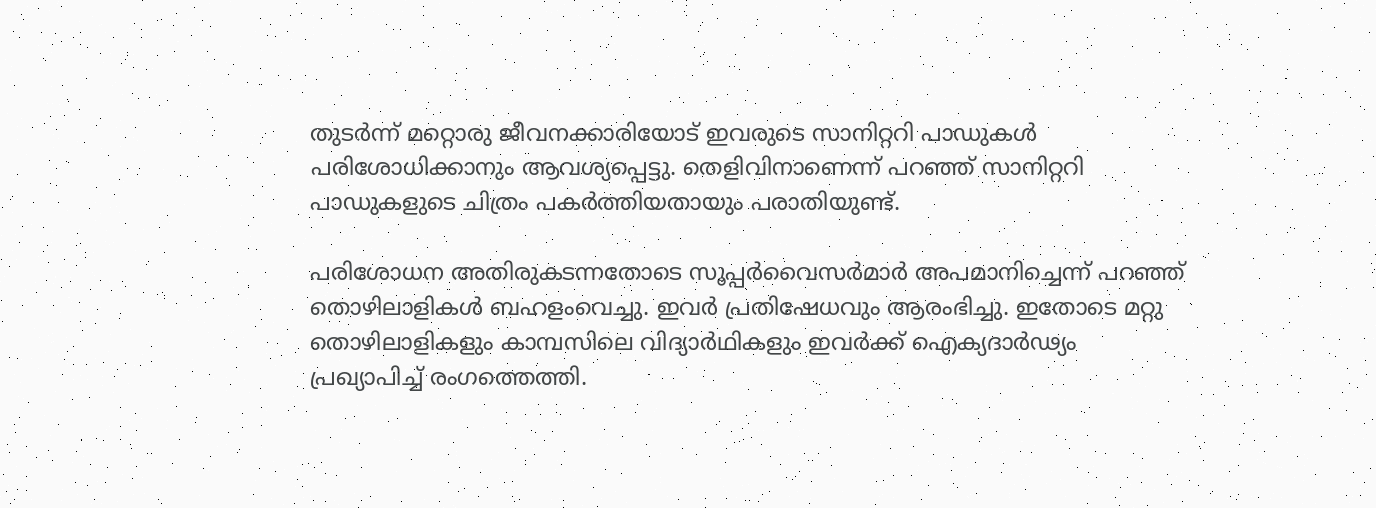തുടര്‍ന്ന് മറ്റൊരു ജീവനക്കാരിയോട് ഇവരുടെ സാനിറ്ററി പാഡുകള്‍ പരിശോധിക്കാനും ആവശ്യപ്പെട്ടു. തെളിവിനാണെന്ന് പറഞ്ഞ് സാനിറ്ററി പാഡുകളുടെ ചിത്രം പകര്‍ത്തിയതായും പരാതിയുണ്ട്.

പരിശോധന അതിരുകടന്നതോടെ സൂപ്പര്‍വൈസര്‍മാര്‍ അപമാനിച്ചെന്ന് പറഞ്ഞ് തൊഴിലാളികള്‍ ബഹളംവെച്ചു. ഇവര്‍ പ്രതിഷേധവും ആരംഭിച്ചു. ഇതോടെ മറ്റു തൊഴിലാളികളും കാമ്പസിലെ വിദ്യാര്‍ഥികളും ഇവര്‍ക്ക് ഐക്യദാര്‍ഢ്യം പ്രഖ്യാപിച്ച് രംഗത്തെത്തി.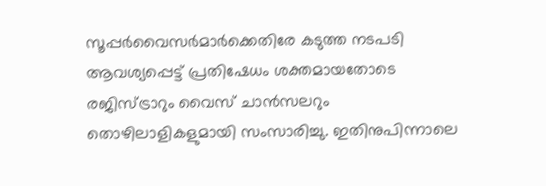സൂപ്പര്‍വൈസര്‍മാര്‍ക്കെതിരേ കടുത്ത നടപടി ആവശ്യപ്പെട്ട് പ്രതിഷേധം ശക്തമായതോടെ രജിസ്ട്രാറും വൈസ് ചാന്‍സലറും തൊഴിലാളികളുമായി സംസാരിച്ചു. ഇതിനുപിന്നാലെ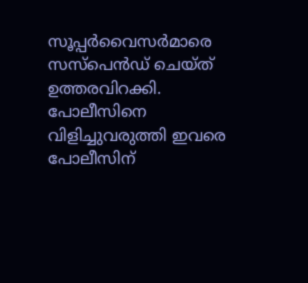സൂപ്പര്‍വൈസര്‍മാരെ സസ്‌പെന്‍ഡ് ചെയ്ത് ഉത്തരവിറക്കി. പോലീസിനെ വിളിച്ചുവരുത്തി ഇവരെ പോലീസിന്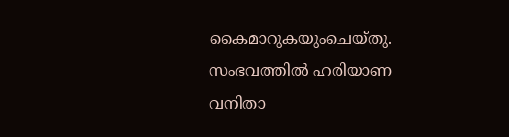കൈമാറുകയുംചെയ്തു. സംഭവത്തില്‍ ഹരിയാണ വനിതാ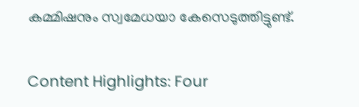കമ്മിഷനും സ്വമേധയാ കേസെടുത്തിട്ടുണ്ട്.

Content Highlights: Four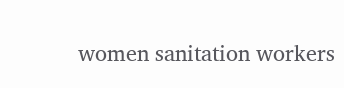women sanitation workers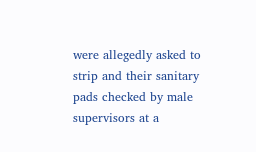were allegedly asked to strip and their sanitary pads checked by male supervisors at a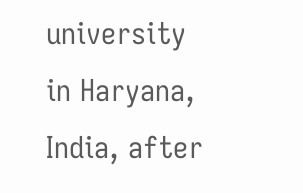university in Haryana, India, after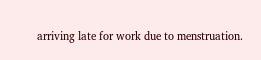arriving late for work due to menstruation.